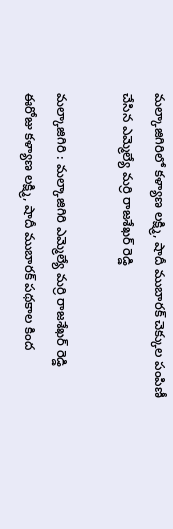మల్కాజిగిరిలో కళ్యాణ లక్ష్మి, షాదీ ముబారక్ చెక్కుల పంపిణీ చేసిన ఎమ్మెల్యే మర్రి రాజశేఖర్ రెడ్డి

మల్కాజిగిరి : మల్కాజిగిరి ఎమ్మెల్యే మర్రి రాజశేఖర్ రెడ్డి ఈరోజు కళ్యాణ లక్ష్మి, షాదీ ముబారక్ పథకాల కింద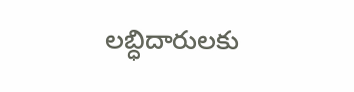లబ్ధిదారులకు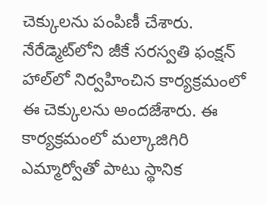చెక్కులను పంపిణీ చేశారు. నేరేడ్మెట్‌లోని జీకే సరస్వతి ఫంక్షన్ హాల్‌లో నిర్వహించిన కార్యక్రమంలో ఈ చెక్కులను అందజేశారు. ఈ కార్యక్రమంలో మల్కాజిగిరి ఎమ్మార్వోతో పాటు స్థానిక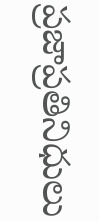ప్రజాప్రతినిధులు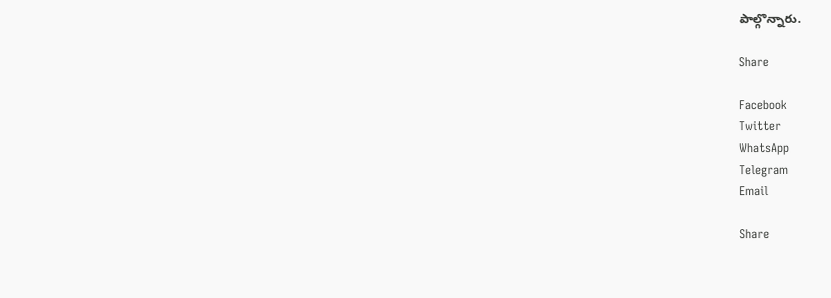పాల్గొన్నారు.

Share

Facebook
Twitter
WhatsApp
Telegram
Email

Share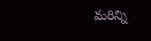మరిన్ని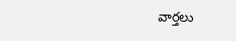వార్తలు